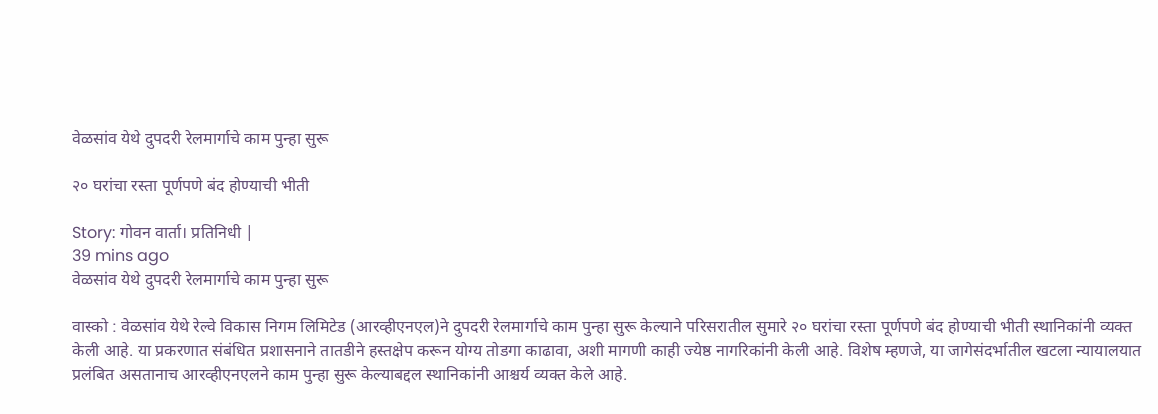वेळसांव येथे दुपदरी रेलमार्गाचे काम पुन्हा सुरू

२० घरांचा रस्ता पूर्णपणे बंद होण्याची भीती

Story: गोवन वार्ता। प्रतिनिधी |
39 mins ago
वेळसांव येथे दुपदरी रेलमार्गाचे काम पुन्हा सुरू

वास्को : वेळसांव येथे रेल्वे विकास निगम लिमिटेड (आरव्हीएनएल)ने दुपदरी रेलमार्गाचे काम पुन्हा सुरू केल्याने परिसरातील सुमारे २० घरांचा रस्ता पूर्णपणे बंद होण्याची भीती स्थानिकांनी व्यक्त केली आहे. या प्रकरणात संबंधित प्रशासनाने तातडीने हस्तक्षेप करून योग्य तोडगा काढावा, अशी मागणी काही ज्येष्ठ नागरिकांनी केली आहे. विशेष म्हणजे, या जागेसंदर्भातील खटला न्यायालयात प्रलंबित असतानाच आरव्हीएनएलने काम पुन्हा सुरू केल्याबद्दल स्थानिकांनी आश्चर्य व्यक्त केले आहे.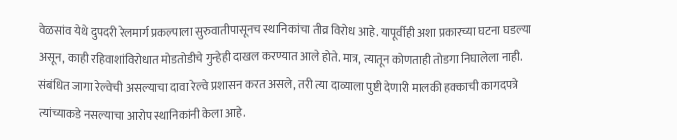वेळसांव येथे दुपदरी रेलमार्ग प्रकल्पाला सुरुवातीपासूनच स्थानिकांचा तीव्र विरोध आहे. यापूर्वीही अशा प्रकारच्या घटना घडल्या असून, काही रहिवाशांविरोधात मोडतोडीचे गुन्हेही दाखल करण्यात आले होते. मात्र, त्यातून कोणताही तोडगा निघालेला नाही. संबंधित जागा रेल्वेची असल्याचा दावा रेल्वे प्रशासन करत असले, तरी त्या दाव्याला पुष्टी देणारी मालकी हक्काची कागदपत्रे त्यांच्याकडे नसल्याचा आरोप स्थानिकांनी केला आहे.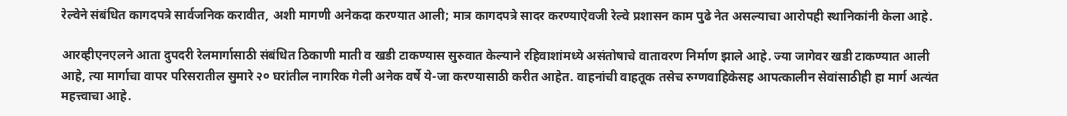रेल्वेने संबंधित कागदपत्रे सार्वजनिक करावीत, अशी मागणी अनेकदा करण्यात आली; मात्र कागदपत्रे सादर करण्याऐवजी रेल्वे प्रशासन काम पुढे नेत असल्याचा आरोपही स्थानिकांनी केला आहे.

आरव्हीएनएलने आता दुपदरी रेलमार्गासाठी संबंधित ठिकाणी माती व खडी टाकण्यास सुरुवात केल्याने रहिवाशांमध्ये असंतोषाचे वातावरण निर्माण झाले आहे. ज्या जागेवर खडी टाकण्यात आली आहे, त्या मार्गाचा वापर परिसरातील सुमारे २० घरांतील नागरिक गेली अनेक वर्षे ये-जा करण्यासाठी करीत आहेत. वाहनांची वाहतूक तसेच रुग्णवाहिकेसह आपत्कालीन सेवांसाठीही हा मार्ग अत्यंत महत्त्वाचा आहे.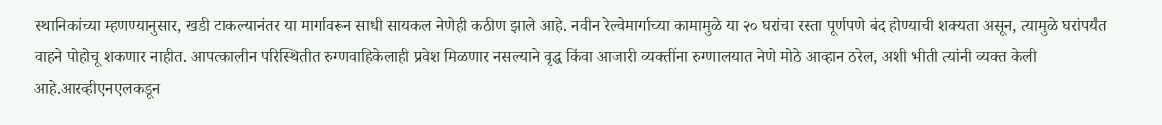स्थानिकांच्या म्हणण्यानुसार, खडी टाकल्यानंतर या मार्गावरून साधी सायकल नेणेही कठीण झाले आहे. नवीन रेल्वेमार्गाच्या कामामुळे या २० घरांचा रस्ता पूर्णपणे बंद होण्याची शक्यता असून, त्यामुळे घरांपर्यंत वाहने पोहोचू शकणार नाहीत. आपत्कालीन परिस्थितीत रुग्णवाहिकेलाही प्रवेश मिळणार नसल्याने वृद्ध किंवा आजारी व्यक्तींना रुग्णालयात नेणे मोठे आव्हान ठरेल, अशी भीती त्यांनी व्यक्त केली आहे.आरव्हीएनएलकडून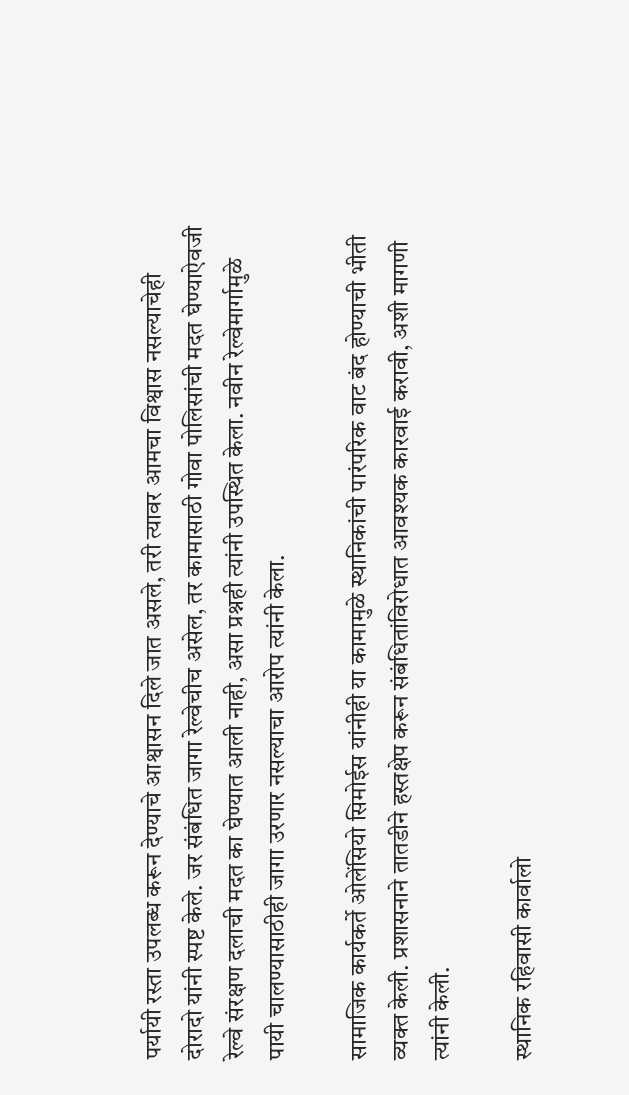पर्यायी रस्ता उपलब्ध करून देण्याचे आश्वासन दिले जात असले, तरी त्यावर आमचा विश्वास नसल्याचेही दोरादो यांनी स्पष्ट केले. जर संबंधित जागा रेल्वेचीच असेल, तर कामासाठी गोवा पोलिसांची मदत घेण्याऐवजी रेल्वे संरक्षण दलाची मदत का घेण्यात आली नाही, असा प्रश्नही त्यांनी उपस्थित केला. नवीन रेल्वेमार्गामुळे पायी चालण्यासाठीही जागा उरणार नसल्याचा आरोप त्यांनी केला.

सामाजिक कार्यकर्ते ओलेंसियो सिमोईस यांनीही या कामामुळे स्थानिकांची पारंपरिक वाट बंद होण्याची भीती व्यक्त केली. प्रशासनाने तातडीने हस्तक्षेप करून संबंधितांविरोधात आवश्यक कारवाई करावी, अशी मागणी त्यांनी केली.

स्थानिक रहिवासी कार्वालो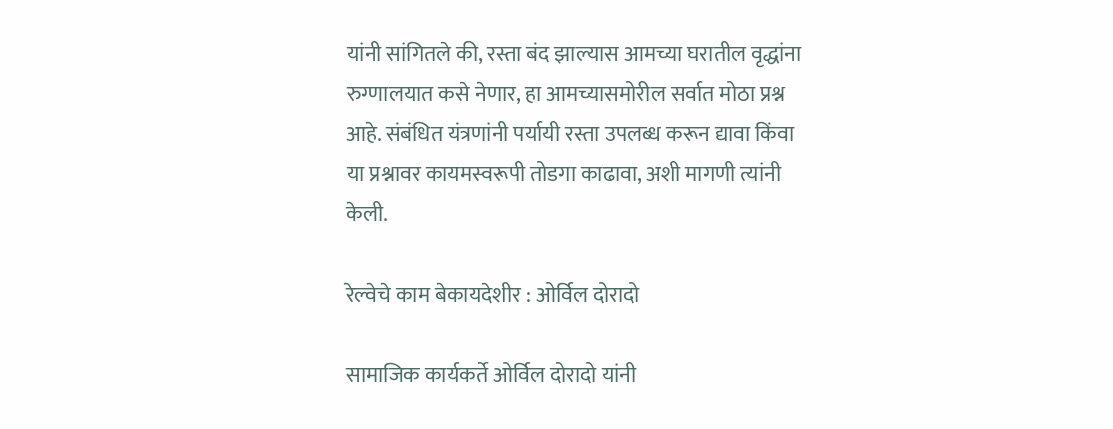यांनी सांगितले की, रस्ता बंद झाल्यास आमच्या घरातील वृद्धांना रुग्णालयात कसे नेणार, हा आमच्यासमोरील सर्वात मोठा प्रश्न आहे. संबंधित यंत्रणांनी पर्यायी रस्ता उपलब्ध करून द्यावा किंवा या प्रश्नावर कायमस्वरूपी तोडगा काढावा, अशी मागणी त्यांनी केली.

रेल्वेचे काम बेकायदेशीर : ओर्विल दोरादो

सामाजिक कार्यकर्ते ओर्विल दोरादो यांनी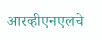आरव्हीएनएलचे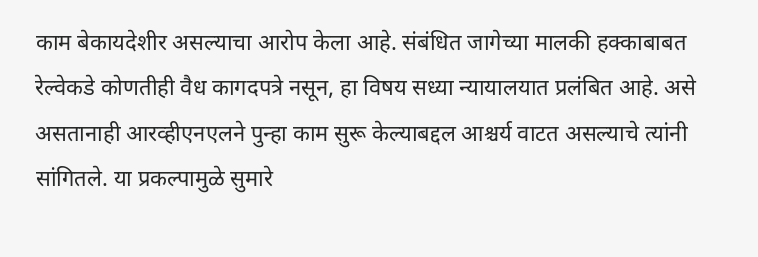काम बेकायदेशीर असल्याचा आरोप केला आहे. संबंधित जागेच्या मालकी हक्काबाबत रेल्वेकडे कोणतीही वैध कागदपत्रे नसून, हा विषय सध्या न्यायालयात प्रलंबित आहे. असे असतानाही आरव्हीएनएलने पुन्हा काम सुरू केल्याबद्दल आश्चर्य वाटत असल्याचे त्यांनी सांगितले. या प्रकल्पामुळे सुमारे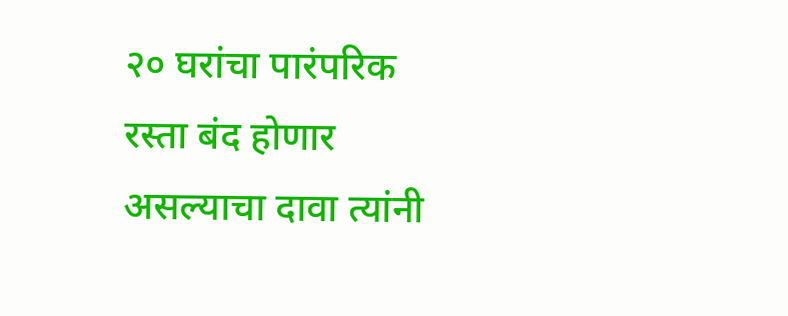२० घरांचा पारंपरिक रस्ता बंद होणार असल्याचा दावा त्यांनी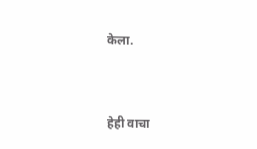केला.


हेही वाचा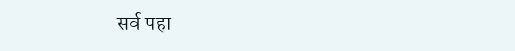सर्व पहा